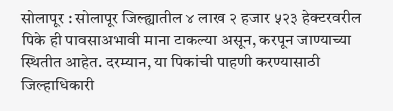सोलापूर : सोलापूर जिल्ह्यातील ४ लाख २ हजार ५२३ हेक्टरवरील पिके ही पावसाअभावी माना टाकल्या असून, करपून जाण्याच्या स्थितीत आहेत. दरम्यान, या पिकांची पाहणी करण्यासाठी जिल्हाधिकारी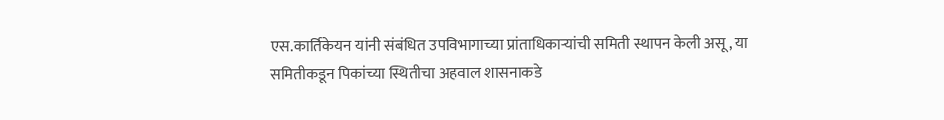एस.कार्तिकेयन यांनी संबंधित उपविभागाच्या प्रांताधिकाऱ्यांची समिती स्थापन केली असू, या समितीकडून पिकांच्या स्थितीचा अहवाल शासनाकडे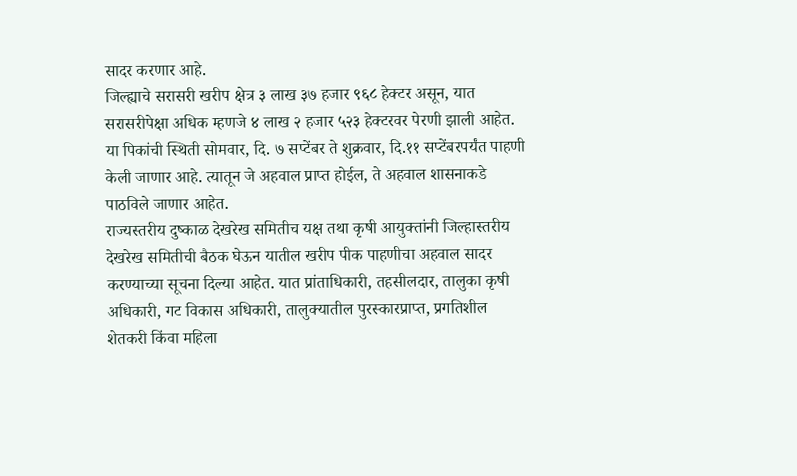सादर करणार आहे.
जिल्ह्याचे सरासरी खरीप क्षेत्र ३ लाख ३७ हजार ९६८ हेक्टर असून, यात सरासरीपेक्षा अधिक म्हणजे ४ लाख २ हजार ५२३ हेक्टरवर पेरणी झाली आहेत. या पिकांची स्थिती सोमवार, दि. ७ सप्टेंबर ते शुक्रवार, दि.११ सप्टेंबरपर्यंत पाहणी केली जाणार आहे. त्यातून जे अहवाल प्राप्त होईल, ते अहवाल शासनाकडे पाठविले जाणार आहेत.
राज्यस्तरीय दुष्काळ देखरेख समितीच यक्ष तथा कृषी आयुक्तांनी जिल्हास्तरीय देखरेख समितीची बैठक घेऊन यातील खरीप पीक पाहणीचा अहवाल सादर करण्याच्या सूचना दिल्या आहेत. यात प्रांताधिकारी, तहसीलदार, तालुका कृषी अधिकारी, गट विकास अधिकारी, तालुक्यातील पुरस्कारप्राप्त, प्रगतिशील शेतकरी किंवा महिला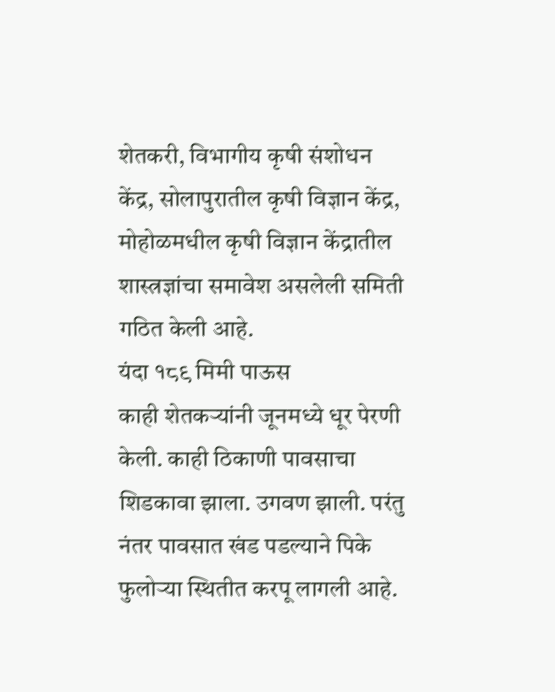शेतकरी, विभागीय कृषी संशोधन केंद्र, सोलापुरातील कृषी विज्ञान केंद्र, मोहोळमधील कृषी विज्ञान केंद्रातील शास्त्रज्ञांचा समावेश असलेली समिती गठित केली आहे.
यंदा १८९ मिमी पाऊस
काही शेतकऱ्यांनी जूनमध्ये धूर पेरणी केली. काही ठिकाणी पावसाचा शिडकावा झाला. उगवण झाली. परंतु नंतर पावसात खंड पडल्याने पिके फुलोऱ्या स्थितीत करपू लागली आहे.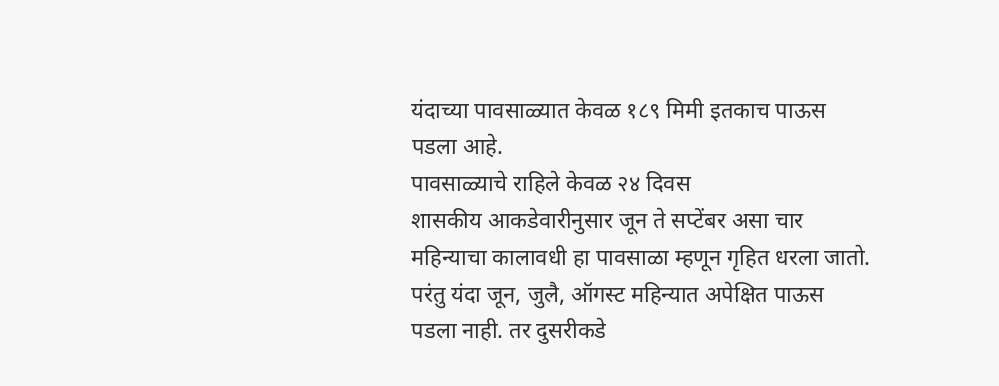यंदाच्या पावसाळ्यात केवळ १८९ मिमी इतकाच पाऊस पडला आहे.
पावसाळ्याचे राहिले केवळ २४ दिवस
शासकीय आकडेवारीनुसार जून ते सप्टेंबर असा चार महिन्याचा कालावधी हा पावसाळा म्हणून गृहित धरला जातो. परंतु यंदा जून, जुलै, ऑगस्ट महिन्यात अपेक्षित पाऊस पडला नाही. तर दुसरीकडे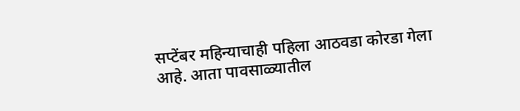सप्टेंबर महिन्याचाही पहिला आठवडा कोरडा गेला आहे. आता पावसाळ्यातील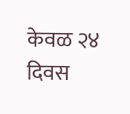केवळ २४ दिवस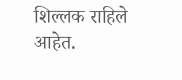शिल्लक राहिले आहेत.